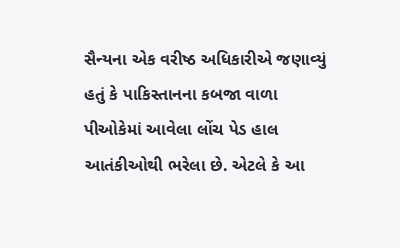સૈન્યના એક વરીષ્ઠ અધિકારીએ જણાવ્યું હતું કે પાકિસ્તાનના કબજા વાળા પીઓકેમાં આવેલા લોંચ પેડ હાલ આતંકીઓથી ભરેલા છે. એટલે કે આ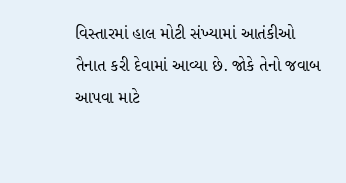વિસ્તારમાં હાલ મોટી સંખ્યામાં આતંકીઓ તૈનાત કરી દેવામાં આવ્યા છે. જોકે તેનો જવાબ આપવા માટે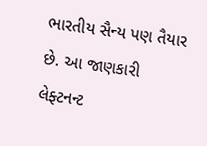ભારતીય સૈન્ય પણ તૈયાર છે. આ જાણકારી લેફ્ટનન્ટ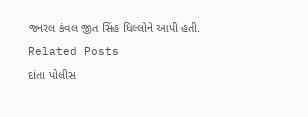જનરલ કંવલ જીત સિંહ ધિલ્લોને આપી હતી.
Related Posts
દાંતા પોલીસ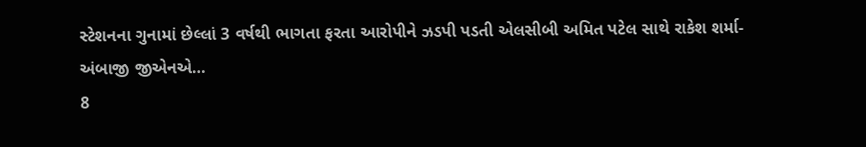સ્ટેશનના ગુનામાં છેલ્લાં 3 વર્ષથી ભાગતા ફરતા આરોપીને ઝડપી પડતી એલસીબી અમિત પટેલ સાથે રાકેશ શર્મા-અંબાજી જીએનએ…
8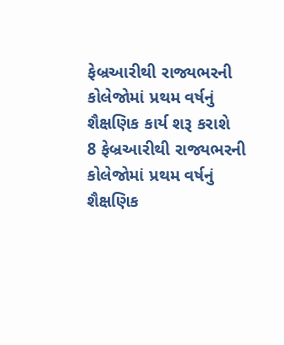ફેબ્રઆરીથી રાજ્યભરની કોલેજોમાં પ્રથમ વર્ષનું શૈક્ષણિક કાર્ય શરૂ કરાશે
8 ફેબ્રઆરીથી રાજ્યભરની કોલેજોમાં પ્રથમ વર્ષનું શૈક્ષણિક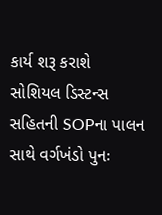કાર્ય શરૂ કરાશે સોશિયલ ડિસ્ટન્સ સહિતની SOPના પાલન સાથે વર્ગખંડો પુનઃ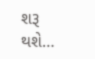શરૂ થશે…